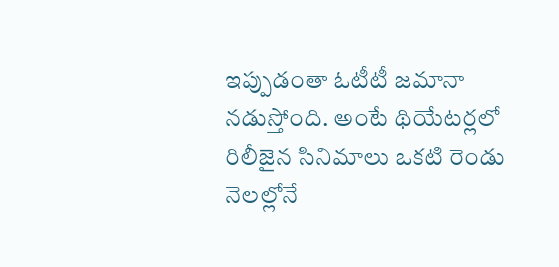ఇప్పుడంతా ఓటీటీ జమానా నడుస్తోంది. అంటే థియేటర్లలో రిలీజైన సినిమాలు ఒకటి రెండు నెలల్లోనే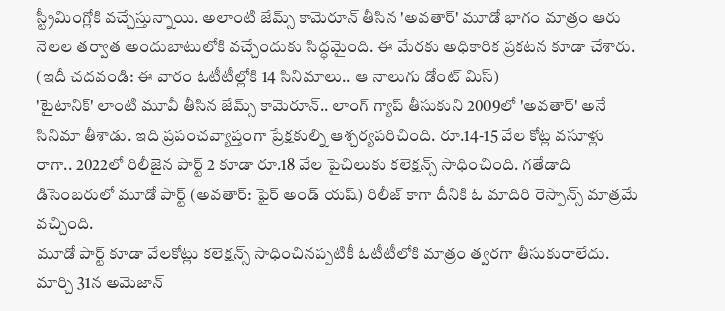స్ట్రీమింగ్లోకి వచ్చేస్తున్నాయి. అలాంటి జేమ్స్ కామెరూన్ తీసిన 'అవతార్' మూడో భాగం మాత్రం ఆరు నెలల తర్వాత అందుబాటులోకి వచ్చేందుకు సిద్ధమైంది. ఈ మేరకు అధికారిక ప్రకటన కూడా చేశారు.
(ఇదీ చదవండి: ఈ వారం ఓటీటీల్లోకి 14 సినిమాలు.. ఆ నాలుగు డోంట్ మిస్)
'టైటానిక్' లాంటి మూవీ తీసిన జేమ్స్ కామెరూన్.. లాంగ్ గ్యాప్ తీసుకుని 2009లో 'అవతార్' అనే సినిమా తీశాడు. ఇది ప్రపంచవ్యాప్తంగా ప్రేక్షకుల్ని ఆశ్చర్యపరిచింది. రూ.14-15 వేల కోట్ల వసూళ్లు రాగా.. 2022లో రిలీజైన పార్ట్ 2 కూడా రూ.18 వేల పైచిలుకు కలెక్షన్స్ సాధించింది. గతేడాది డిసెంబరులో మూడో పార్ట్ (అవతార్: ఫైర్ అండ్ యష్) రిలీజ్ కాగా దీనికి ఓ మాదిరి రెస్పాన్స్ మాత్రమే వచ్చింది.
మూడో పార్ట్ కూడా వేలకోట్లు కలెక్షన్స్ సాధించినప్పటికీ ఓటీటీలోకి మాత్రం త్వరగా తీసుకురాలేదు. మార్చి 31న అమెజాన్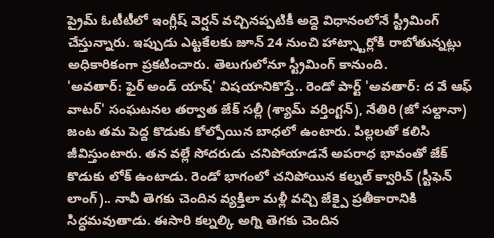ప్రైమ్ ఓటీటీలో ఇంగ్లీష్ వెర్షన్ వచ్చినప్పటికీ అద్దె విధానంలోనే స్ట్రీమింగ్ చేస్తున్నారు. ఇప్పుడు ఎట్టకేలకు జూన్ 24 నుంచి హాట్స్టార్లోకి రాబోతున్నట్లు అధికారికంగా ప్రకటించారు. తెలుగులోనూ స్ట్రీమింగ్ కానుంది.
'అవతార్: ఫైర్ అండ్ యాష్' విషయానికొస్తే.. రెండో పార్ట్ 'అవతార్: ద వే ఆఫ్ వాటర్' సంఘటనల తర్వాత జేక్ సల్లీ (శ్యామ్ వర్తింగ్టన్), నేతిరి (జో సల్దానా) జంట తమ పెద్ద కొడుకు కోల్పోయిన బాధలో ఉంటారు. పిల్లలతో కలిసి జీవిస్తుంటారు. తన వల్లే సోదరుడు చనిపోయాడనే అపరాధ భావంతో జేక్ కొడుకు లోక్ ఉంటాడు. రెండో భాగంలో చనిపోయిన కల్నల్ క్వారిచ్ (స్టీఫెన్ లాంగ్).. నావీ తెగకు చెందిన వ్యక్తిలా మళ్లీ వచ్చి జేక్పై ప్రతీకారానికి సిద్ధమవుతాడు. ఈసారి కల్నల్కి అగ్ని తెగకు చెందిన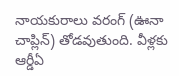నాయకురాలు వరంగ్ (ఊనా చాప్లిన్) తోడవుతుంది. వీళ్లకు ఆర్డీఏ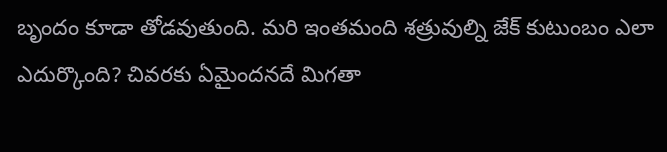బృందం కూడా తోడవుతుంది. మరి ఇంతమంది శత్రువుల్ని జేక్ కుటుంబం ఎలా ఎదుర్కొంది? చివరకు ఏమైందనదే మిగతా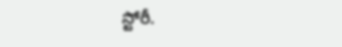స్టోరీ.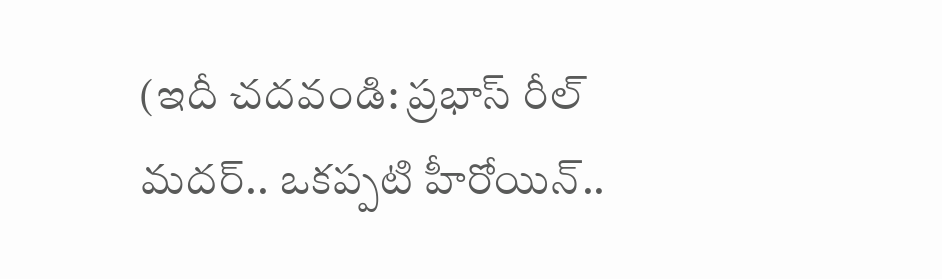(ఇదీ చదవండి: ప్రభాస్ రీల్ మదర్.. ఒకప్పటి హీరోయిన్..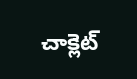చాక్లెట్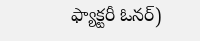ఫ్యాక్టరీ ఓనర్)